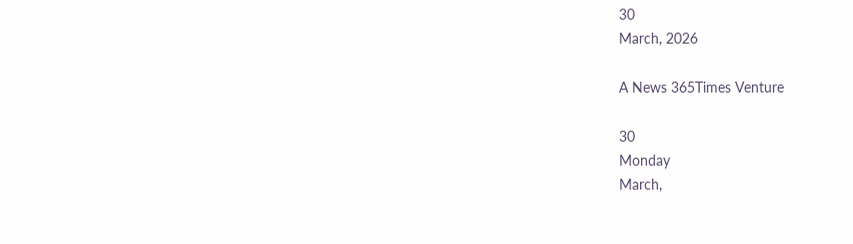30
March, 2026

A News 365Times Venture

30
Monday
March,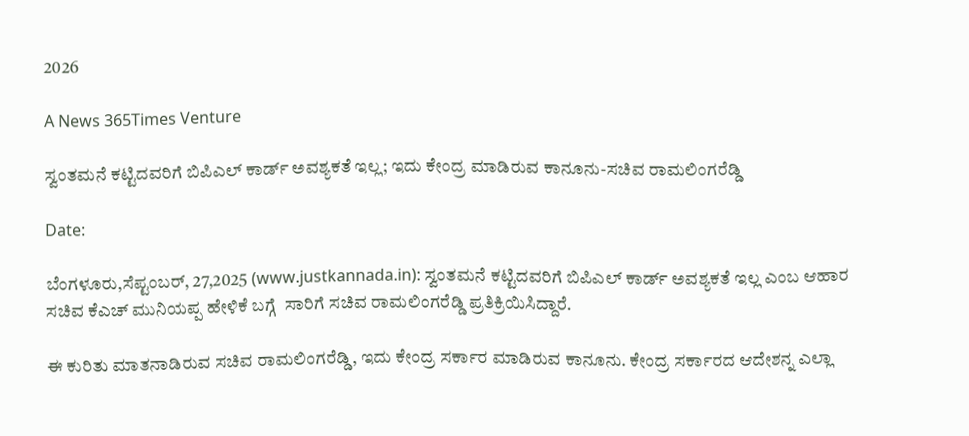2026

A News 365Times Venture

ಸ್ವಂತಮನೆ ಕಟ್ಟಿದವರಿಗೆ ಬಿಪಿಎಲ್ ಕಾರ್ಡ್ ಅವಶ್ಯಕತೆ ಇಲ್ಲ; ಇದು ಕೇಂದ್ರ ಮಾಡಿರುವ ಕಾನೂನು-ಸಚಿವ ರಾಮಲಿಂಗರೆಡ್ಡಿ

Date:

ಬೆಂಗಳೂರು,ಸೆಪ್ಟಂಬರ್, 27,2025 (www.justkannada.in): ಸ್ವಂತಮನೆ ಕಟ್ಟಿದವರಿಗೆ ಬಿಪಿಎಲ್ ಕಾರ್ಡ್ ಅವಶ್ಯಕತೆ ಇಲ್ಲ ಎಂಬ ಆಹಾರ ಸಚಿವ ಕೆಎಚ್ ಮುನಿಯಪ್ಪ ಹೇಳಿಕೆ ಬಗ್ಗೆ  ಸಾರಿಗೆ ಸಚಿವ ರಾಮಲಿಂಗರೆಡ್ಡಿ ಪ್ರತಿಕ್ರಿಯಿಸಿದ್ದಾರೆ.

ಈ ಕುರಿತು ಮಾತನಾಡಿರುವ ಸಚಿವ ರಾಮಲಿಂಗರೆಡ್ಡಿ, ಇದು ಕೇಂದ್ರ ಸರ್ಕಾರ ಮಾಡಿರುವ ಕಾನೂನು. ಕೇಂದ್ರ ಸರ್ಕಾರದ ಆದೇಶನ್ನ ಎಲ್ಲಾ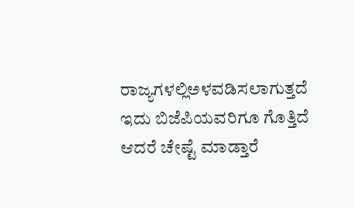ರಾಜ್ಯಗಳಲ್ಲಿಅಳವಡಿಸಲಾಗುತ್ತದೆ ಇದು ಬಿಜೆಪಿಯವರಿಗೂ ಗೊತ್ತಿದೆ ಆದರೆ ಚೇಷ್ಟೆ ಮಾಡ್ತಾರೆ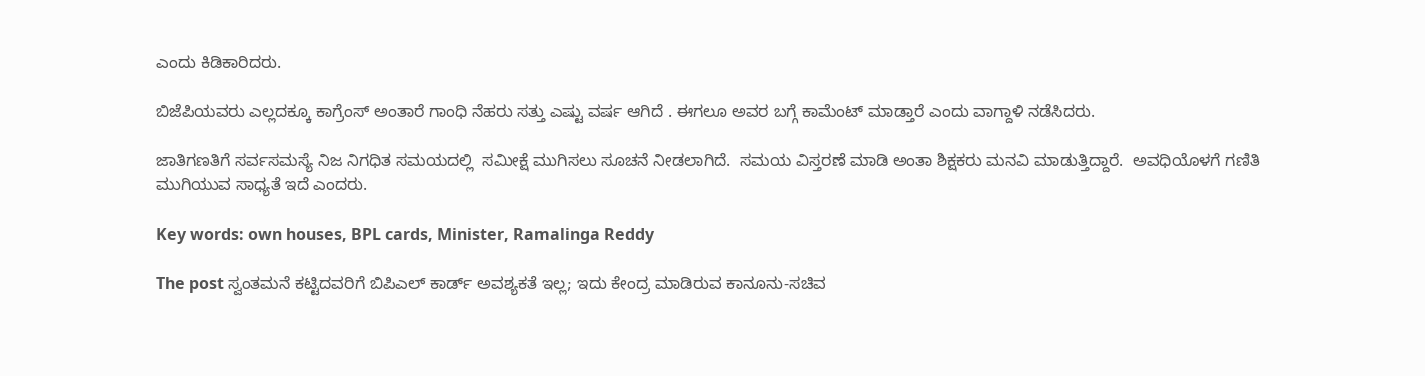ಎಂದು ಕಿಡಿಕಾರಿದರು.

ಬಿಜೆಪಿಯವರು ಎಲ್ಲದಕ್ಕೂ ಕಾಗ್ರೆಂಸ್ ಅಂತಾರೆ ಗಾಂಧಿ ನೆಹರು ಸತ್ತು ಎಷ್ಟು ವರ್ಷ ಆಗಿದೆ . ಈಗಲೂ ಅವರ ಬಗ್ಗೆ ಕಾಮೆಂಟ್ ಮಾಡ್ತಾರೆ ಎಂದು ವಾಗ್ದಾಳಿ ನಡೆಸಿದರು.

ಜಾತಿಗಣತಿಗೆ ಸರ್ವಸಮಸ್ಯೆ ನಿಜ ನಿಗಧಿತ ಸಮಯದಲ್ಲಿ  ಸಮೀಕ್ಷೆ ಮುಗಿಸಲು ಸೂಚನೆ ನೀಡಲಾಗಿದೆ.  ಸಮಯ ವಿಸ್ತರಣೆ ಮಾಡಿ ಅಂತಾ ಶಿಕ್ಷಕರು ಮನವಿ ಮಾಡುತ್ತಿದ್ದಾರೆ.  ಅವಧಿಯೊಳಗೆ ಗಣಿತಿ ಮುಗಿಯುವ ಸಾಧ್ಯತೆ ಇದೆ ಎಂದರು.

Key words: own houses, BPL cards, Minister, Ramalinga Reddy

The post ಸ್ವಂತಮನೆ ಕಟ್ಟಿದವರಿಗೆ ಬಿಪಿಎಲ್ ಕಾರ್ಡ್ ಅವಶ್ಯಕತೆ ಇಲ್ಲ; ಇದು ಕೇಂದ್ರ ಮಾಡಿರುವ ಕಾನೂನು-ಸಚಿವ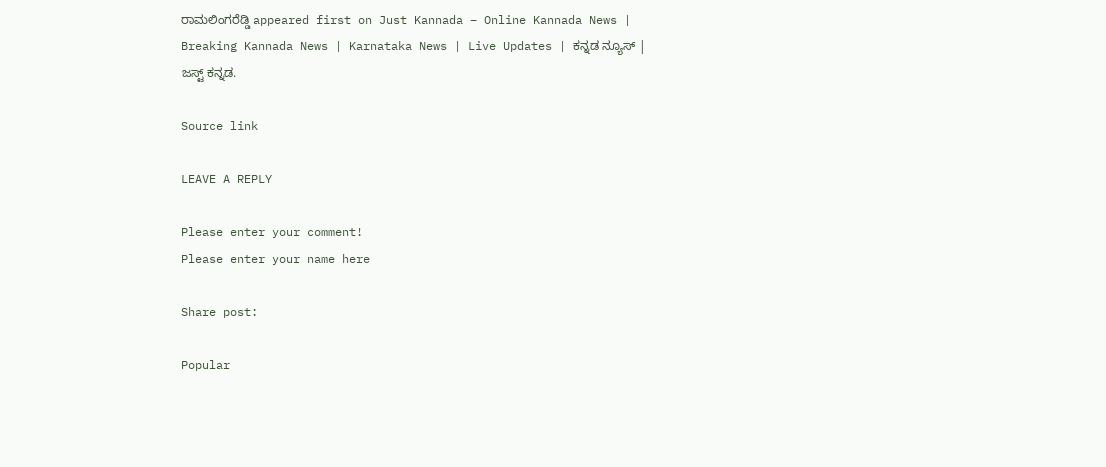ರಾಮಲಿಂಗರೆಡ್ಡಿ appeared first on Just Kannada – Online Kannada News | Breaking Kannada News | Karnataka News | Live Updates | ಕನ್ನಡ ನ್ಯೂಸ್ | ಜಸ್ಟ್ ಕನ್ನಡ.

Source link

LEAVE A REPLY

Please enter your comment!
Please enter your name here

Share post:

Popular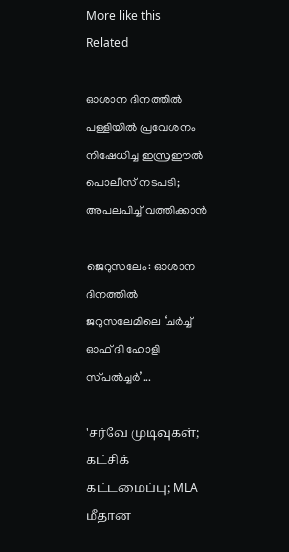More like this
Related

ഓശാന ദിനത്തിൽ പള്ളിയിൽ പ്രവേശനം നിഷേധിച്ച ഇസ്രഈൽ പൊലീസ് നടപടി; അപലപിച്ച് വത്തിക്കാൻ

ജെറുസലേം: ഓശാന ദിനത്തിൽ ജറുസലേമിലെ ‘ചർച്ച് ഓഫ് ദി ഹോളി സ്‌പൽച്ചർ’...

'சர்வே முடிவுகள்; கட்சிக் கட்டமைப்பு; MLA மீதான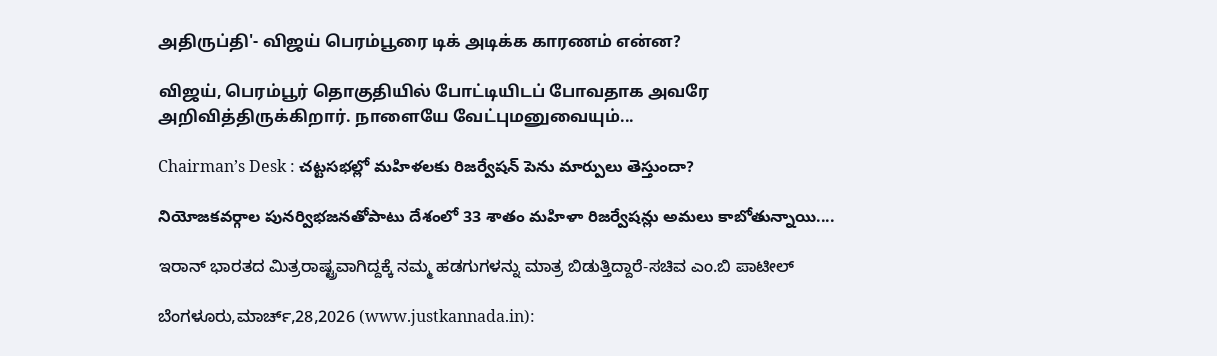அதிருப்தி'- விஜய் பெரம்பூரை டிக் அடிக்க காரணம் என்ன?

விஜய், பெரம்பூர் தொகுதியில் போட்டியிடப் போவதாக அவரே அறிவித்திருக்கிறார். நாளையே வேட்புமனுவையும்...

Chairman’s Desk : చట్టసభల్లో మహిళలకు రిజర్వేషన్ పెను మార్పులు తెస్తుందా?

నియోజకవర్గాల పునర్విభజనతోపాటు దేశంలో 33 శాతం మహిళా రిజర్వేషన్లు అమలు కాబోతున్నాయి....

ಇರಾನ್ ಭಾರತದ ಮಿತ್ರರಾಷ್ಟ್ರವಾಗಿದ್ದಕ್ಕೆ ನಮ್ಮ ಹಡಗುಗಳನ್ನು ಮಾತ್ರ ಬಿಡುತ್ತಿದ್ದಾರೆ-ಸಚಿವ ಎಂ.ಬಿ ಪಾಟೀಲ್

ಬೆಂಗಳೂರು,ಮಾರ್ಚ್,28,2026 (www.justkannada.in):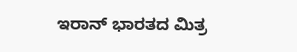ಇರಾನ್ ಭಾರತದ ಮಿತ್ರ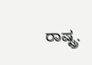ರಾಷ್ಟ್ರ.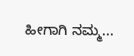ಹೀಗಾಗಿ ನಮ್ಮ...